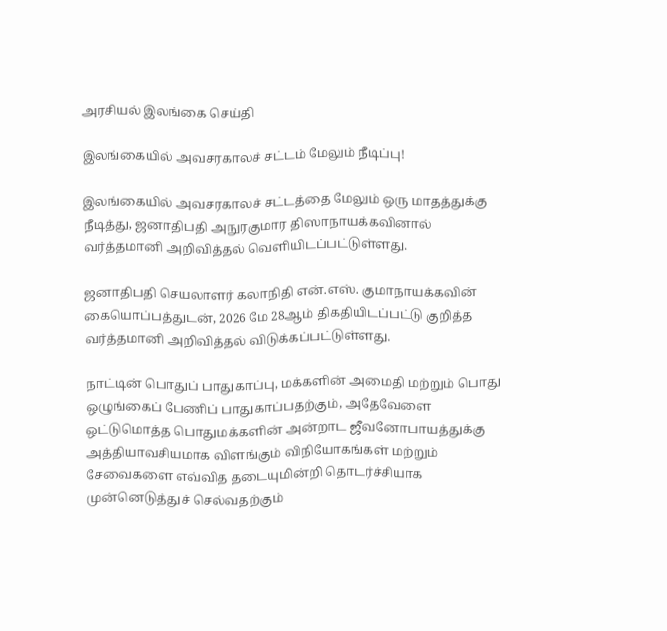அரசியல் இலங்கை செய்தி

இலங்கையில் அவசரகாலச் சட்டம் மேலும் நீடிப்பு!

இலங்கையில் அவசரகாலச் சட்டத்தை மேலும் ஒரு மாதத்துக்கு நீடித்து, ஜனாதிபதி அநுரகுமார திஸாநாயக்கவினால் வர்த்தமானி அறிவித்தல் வெளியிடப்பட்டுள்ளது.

ஜனாதிபதி செயலாளர் கலாநிதி என்.எஸ். குமாநாயக்கவின் கையொப்பத்துடன், 2026 மே 28ஆம் திகதியிடப்பட்டு குறித்த வர்த்தமானி அறிவித்தல் விடுக்கப்பட்டுள்ளது.

நாட்டின் பொதுப் பாதுகாப்பு, மக்களின் அமைதி மற்றும் பொது ஒழுங்கைப் பேணிப் பாதுகாப்பதற்கும், அதேவேளை ஒட்டுமொத்த பொதுமக்களின் அன்றாட ஜீவனோபாயத்துக்கு அத்தியாவசியமாக விளங்கும் விநியோகங்கள் மற்றும் சேவைகளை எவ்வித தடையுமின்றி தொடர்ச்சியாக முன்னெடுத்துச் செல்வதற்கும்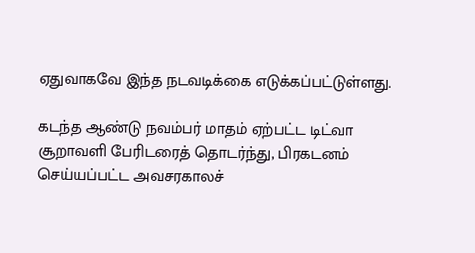ஏதுவாகவே இந்த நடவடிக்கை எடுக்கப்பட்டுள்ளது.

கடந்த ஆண்டு நவம்பர் மாதம் ஏற்பட்ட டிட்வா சூறாவளி பேரிடரைத் தொடர்ந்து, பிரகடனம் செய்யப்பட்ட அவசரகாலச்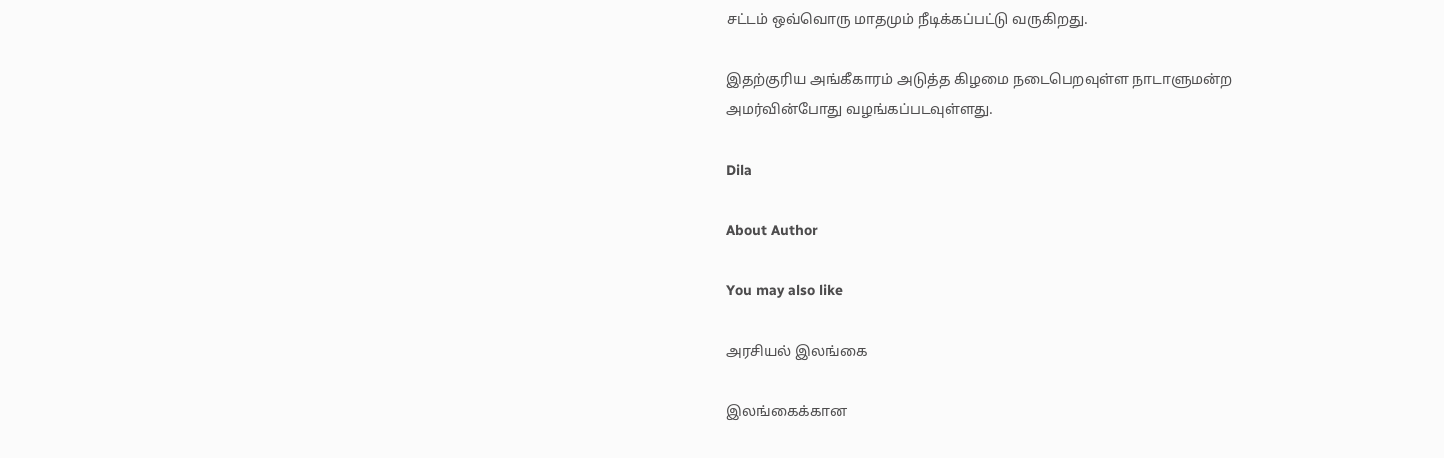சட்டம் ஒவ்வொரு மாதமும் நீடிக்கப்பட்டு வருகிறது.

இதற்குரிய அங்கீகாரம் அடுத்த கிழமை நடைபெறவுள்ள நாடாளுமன்ற அமர்வின்போது வழங்கப்படவுள்ளது.

Dila

About Author

You may also like

அரசியல் இலங்கை

இலங்கைக்கான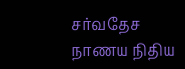சர்வதேச நாணய நிதிய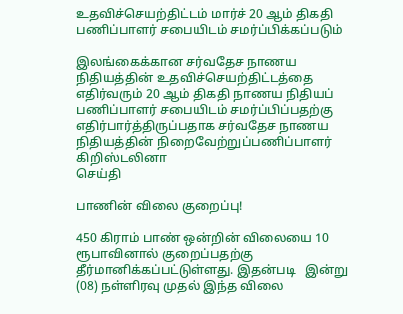உதவிச்செயற்திட்டம் மார்ச் 20 ஆம் திகதி பணிப்பாளர் சபையிடம் சமர்ப்பிக்கப்படும்

இலங்கைக்கான சர்வதேச நாணய நிதியத்தின் உதவிச்செயற்திட்டத்தை எதிர்வரும் 20 ஆம் திகதி நாணய நிதியப் பணிப்பாளர் சபையிடம் சமர்ப்பிப்பதற்கு எதிர்பார்த்திருப்பதாக சர்வதேச நாணய நிதியத்தின் நிறைவேற்றுப்பணிப்பாளர் கிறிஸ்டலினா
செய்தி

பாணின் விலை குறைப்பு!

450 கிராம் பாண் ஒன்றின் விலையை 10 ரூபாவினால் குறைப்பதற்கு தீர்மானிக்கப்பட்டுள்ளது. இதன்படி   இன்று (08) நள்ளிரவு முதல் இந்த விலை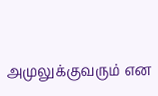அமுலுக்குவரும் என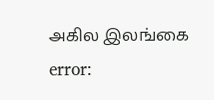அகில இலங்கை
error: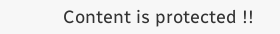Content is protected !!